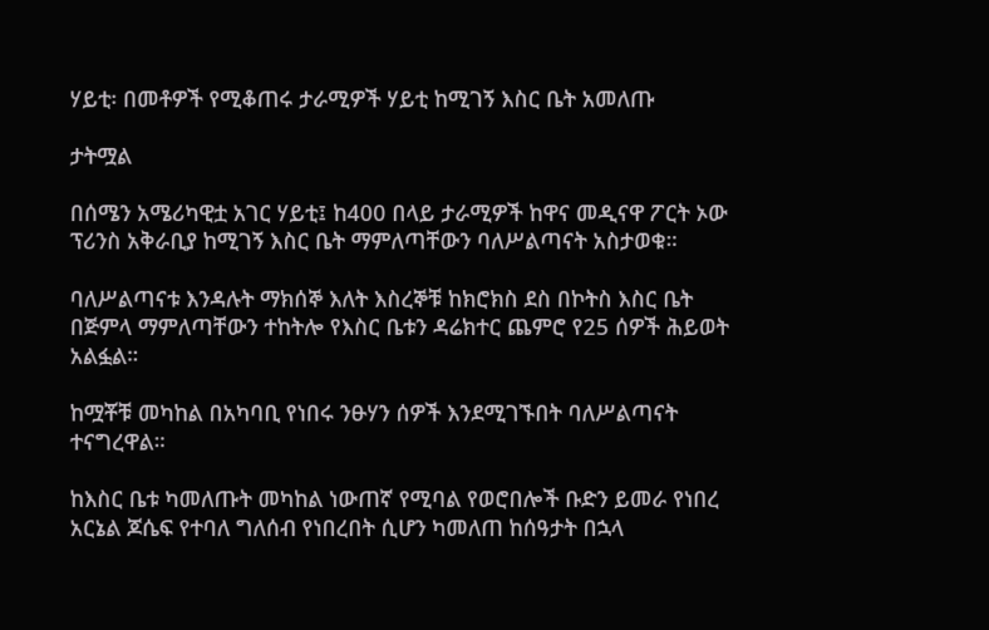ሃይቲ፡ በመቶዎች የሚቆጠሩ ታራሚዎች ሃይቲ ከሚገኝ እስር ቤት አመለጡ

ታትሟል

በሰሜን አሜሪካዊቷ አገር ሃይቲ፤ ከ400 በላይ ታራሚዎች ከዋና መዲናዋ ፖርት ኦው ፕሪንስ አቅራቢያ ከሚገኝ እስር ቤት ማምለጣቸውን ባለሥልጣናት አስታወቁ።

ባለሥልጣናቱ እንዳሉት ማክሰኞ እለት እስረኞቹ ከክሮክስ ደስ በኮትስ እስር ቤት በጅምላ ማምለጣቸውን ተከትሎ የእስር ቤቱን ዳሬክተር ጨምሮ የ25 ሰዎች ሕይወት አልፏል።

ከሟቾቹ መካከል በአካባቢ የነበሩ ንፁሃን ሰዎች እንደሚገኙበት ባለሥልጣናት ተናግረዋል።

ከእስር ቤቱ ካመለጡት መካከል ነውጠኛ የሚባል የወሮበሎች ቡድን ይመራ የነበረ አርኔል ጆሴፍ የተባለ ግለሰብ የነበረበት ሲሆን ካመለጠ ከሰዓታት በኋላ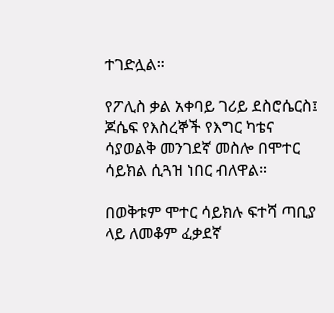ተገድሏል።

የፖሊስ ቃል አቀባይ ገሪይ ደስሮሴርስ፤ ጆሴፍ የእስረኞች የእግር ካቴና ሳያወልቅ መንገደኛ መስሎ በሞተር ሳይክል ሲጓዝ ነበር ብለዋል።

በወቅቱም ሞተር ሳይክሉ ፍተሻ ጣቢያ ላይ ለመቆም ፈቃደኛ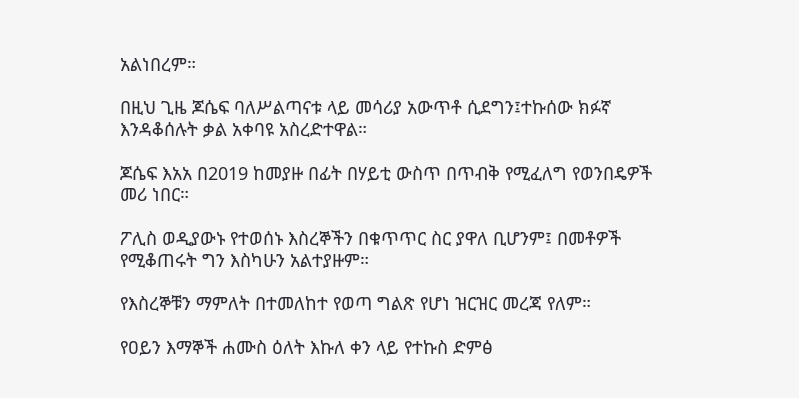አልነበረም።

በዚህ ጊዜ ጆሴፍ ባለሥልጣናቱ ላይ መሳሪያ አውጥቶ ሲደግን፤ተኩሰው ክፉኛ እንዳቆሰሉት ቃል አቀባዩ አስረድተዋል።

ጆሴፍ እአአ በ2019 ከመያዙ በፊት በሃይቲ ውስጥ በጥብቅ የሚፈለግ የወንበዴዎች መሪ ነበር።

ፖሊስ ወዲያውኑ የተወሰኑ እስረኞችን በቁጥጥር ስር ያዋለ ቢሆንም፤ በመቶዎች የሚቆጠሩት ግን እስካሁን አልተያዙም።

የእስረኞቹን ማምለት በተመለከተ የወጣ ግልጽ የሆነ ዝርዝር መረጃ የለም።

የዐይን እማኞች ሐሙስ ዕለት እኩለ ቀን ላይ የተኩስ ድምፅ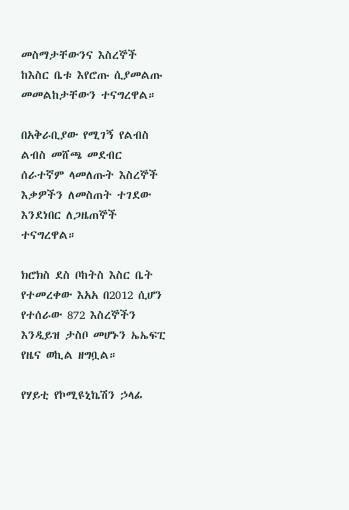መስማታቸውንና እስረኞች ከእስር ቤቱ እየሮጡ ሲያመልጡ መመልከታቸውን ተናግረዋል።

በአቅራቢያው የሚገኝ የልብስ ልብስ መሸጫ መደብር ሰራተኛም ላመለጡት እስረኞች እቃዎችን ለመስጠት ተገደው እንደነበር ለጋዜጠኞች ተናግረዋል።

ክሮክስ ደስ ቦከትስ እስር ቤት የተመረቀው እአአ በ2012 ሲሆን የተሰራው 872 እስረኞችን እንዲይዝ ታስቦ መሆኑን ኤኤፍፒ የዜና ወኪል ዘግቧል።

የሃይቲ የኮሚዩኒኬሽን ኃላፊ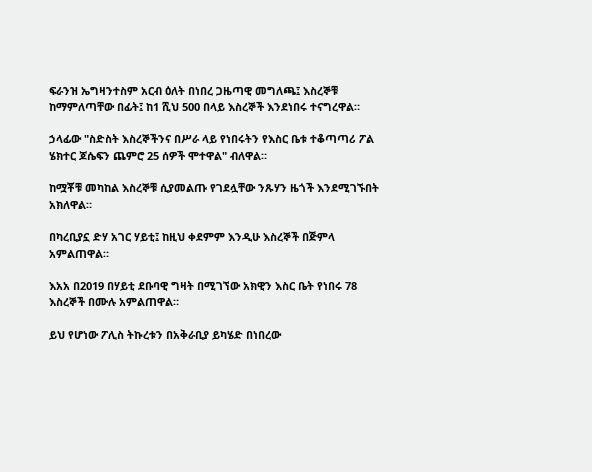ፍራንዝ ኤግዛንተስም አርብ ዕለት በነበረ ጋዜጣዊ መግለጫ፤ እስረኞቹ ከማምለጣቸው በፊት፤ ከ1 ሺህ 500 በላይ እስረኞች እንደነበሩ ተናግረዋል።

ኃላፊው "ስድስት እስረኞችንና በሥራ ላይ የነበሩትን የእስር ቤቱ ተቆጣጣሪ ፖል ሄክተር ጆሴፍን ጨምሮ 25 ሰዎች ሞተዋል" ብለዋል።

ከሟቾቹ መካከል እስረኞቹ ሲያመልጡ የገደሏቸው ንጹሃን ዜጎች እንደሚገኙበት አክለዋል።

በካረቢያኗ ድሃ አገር ሃይቲ፤ ከዚህ ቀደምም እንዲሁ እስረኞች በጅምላ አምልጠዋል።

እአአ በ2019 በሃይቲ ደቡባዊ ግዛት በሚገኘው አክዊን እስር ቤት የነበሩ 78 እስረኞች በሙሉ አምልጠዋል።

ይህ የሆነው ፖሊስ ትኩረቱን በአቅራቢያ ይካሄድ በነበረው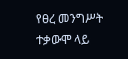የፀረ መንግሥት ተቃውሞ ላይ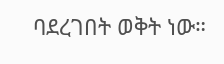ባደረገበት ወቅት ነው።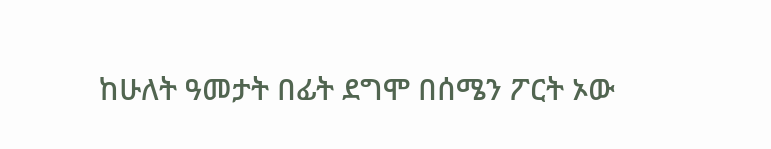ከሁለት ዓመታት በፊት ደግሞ በሰሜን ፖርት ኦው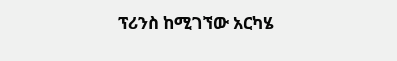ፕሪንስ ከሚገኘው አርካሄ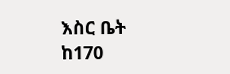እስር ቤት ከ170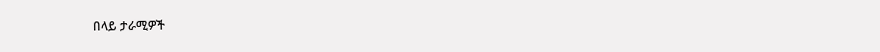በላይ ታራሚዎች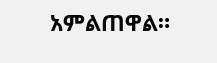አምልጠዋል።